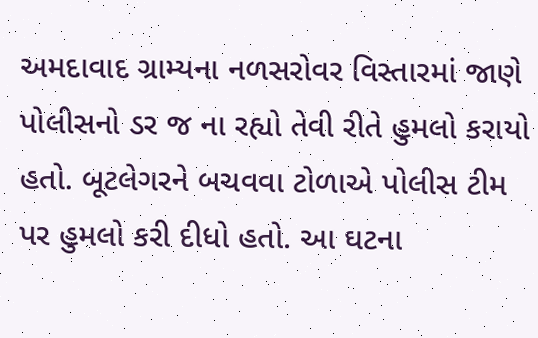અમદાવાદ ગ્રામ્યના નળસરોવર વિસ્તારમાં જાણે પોલીસનો ડર જ ના રહ્યો તેવી રીતે હુમલો કરાયો હતો. બૂટલેગરને બચવવા ટોળાએ પોલીસ ટીમ પર હુમલો કરી દીધો હતો. આ ઘટના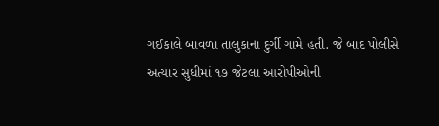ગઈકાલે બાવળા તાલુકાના દુર્ગી ગામે હતી. જે બાદ પોલીસે અત્યાર સુધીમાં ૧૭ જેટલા આરોપીઓની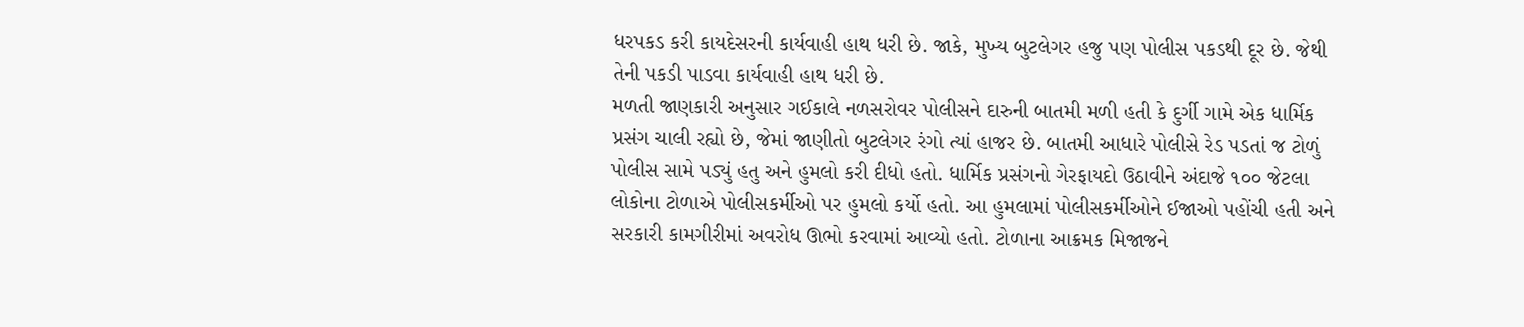ધરપકડ કરી કાયદેસરની કાર્યવાહી હાથ ધરી છે. જાકે, મુખ્ય બુટલેગર હજુ પણ પોલીસ પકડથી દૂર છે. જેથી તેની પકડી પાડવા કાર્યવાહી હાથ ધરી છે.
મળતી જાણકારી અનુસાર ગઈકાલે નળસરોવર પોલીસને દારુની બાતમી મળી હતી કે દુર્ગી ગામે એક ધાર્મિક પ્રસંગ ચાલી રહ્યો છે, જેમાં જાણીતો બુટલેગર રંગો ત્યાં હાજર છે. બાતમી આધારે પોલીસે રેડ પડતાં જ ટોળું પોલીસ સામે પડ્યું હતુ અને હુમલો કરી દીધો હતો. ધાર્મિક પ્રસંગનો ગેરફાયદો ઉઠાવીને અંદાજે ૧૦૦ જેટલા લોકોના ટોળાએ પોલીસકર્મીઓ પર હુમલો કર્યો હતો. આ હુમલામાં પોલીસકર્મીઓને ઈજાઓ પહોંચી હતી અને સરકારી કામગીરીમાં અવરોધ ઊભો કરવામાં આવ્યો હતો. ટોળાના આક્રમક મિજાજને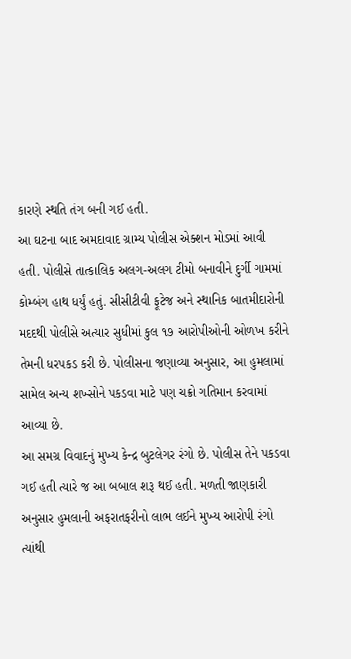કારણે સ્થતિ તંગ બની ગઈ હતી.
આ ઘટના બાદ અમદાવાદ ગ્રામ્ય પોલીસ એક્શન મોડમાં આવી હતી. પોલીસે તાત્કાલિક અલગ-અલગ ટીમો બનાવીને દુર્ગી ગામમાં કોમ્બંગ હાથ ધર્યું હતું. સીસીટીવી ફૂટેજ અને સ્થાનિક બાતમીદારોની મદદથી પોલીસે અત્યાર સુધીમાં કુલ ૧૭ આરોપીઓની ઓળખ કરીને તેમની ધરપકડ કરી છે. પોલીસના જણાવ્યા અનુસાર, આ હુમલામાં સામેલ અન્ય શખ્સોને પકડવા માટે પણ ચક્રો ગતિમાન કરવામાં આવ્યા છે.
આ સમગ્ર વિવાદનું મુખ્ય કેન્દ્ર બુટલેગર રંગો છે. પોલીસ તેને પકડવા ગઈ હતી ત્યારે જ આ બબાલ શરૂ થઈ હતી. મળતી જાણકારી અનુસાર હુમલાની અફરાતફરીનો લાભ લઈને મુખ્ય આરોપી રંગો ત્યાંથી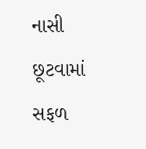નાસી છૂટવામાં સફળ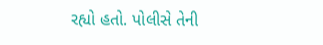રહ્યો હતો. પોલીસે તેની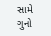સામે ગુનો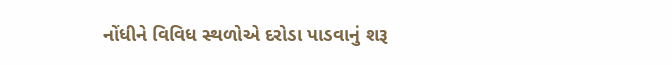નોંધીને વિવિધ સ્થળોએ દરોડા પાડવાનું શરૂ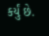કર્યું છે.